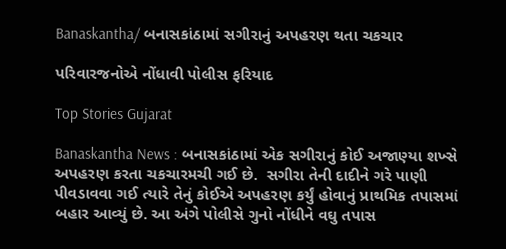Banaskantha/ બનાસકાંઠામાં સગીરાનું અપહરણ થતા ચકચાર

પરિવારજનોએ નોંધાવી પોલીસ ફરિયાદ

Top Stories Gujarat

Banaskantha News : બનાસકાંઠામાં એક સગીરાનું કોઈ અજાણ્યા શખ્સે અપહરણ કરતા ચકચારમચી ગઈ છે.  સગીરા તેની દાદીને ગરે પાણી પીવડાવવા ગઈ ત્યારે તેનું કોઈએ અપહરણ કર્યું હોવાનું પ્રાથમિક તપાસમાં બહાર આવ્યું છે. આ અંગે પોલીસે ગુનો નોંધીને વઘુ તપાસ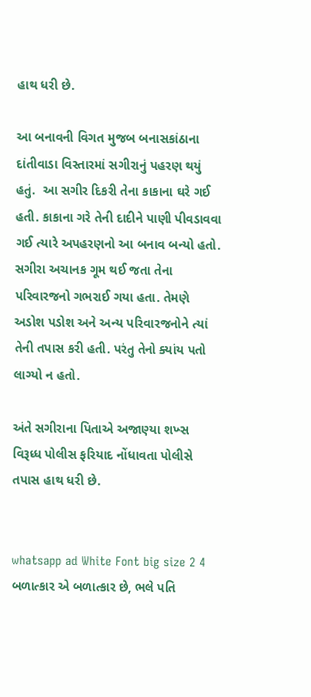હાથ ધરી છે.

આ બનાવની વિગત મુજબ બનાસકાંઠાના દાંતીવાડા વિસ્તારમાં સગીરાનું પહરણ થયું હતું.  આ સગીર દિકરી તેના કાકાના ઘરે ગઈ હતી. કાકાના ગરે તેની દાદીને પાણી પીવડાવવા ગઈ ત્યારે અપહરણનો આ બનાવ બન્યો હતો. સગીરા અચાનક ગૂમ થઈ જતા તેના પરિવારજનો ગભરાઈ ગયા હતા. તેમણે અડોશ પડોશ અને અન્ય પરિવારજનોને ત્યાં તેની તપાસ કરી હતી. પરંતુ તેનો ક્યાંય પતો લાગ્યો ન હતો.

અંતે સગીરાના પિતાએ અજાણ્યા શખ્સ વિરૂધ્ધ પોલીસ ફરિયાદ નોંધાવતા પોલીસે તપાસ હાથ ધરી છે.


whatsapp ad White Font big size 2 4 બળાત્કાર એ બળાત્કાર છે, ભલે પતિ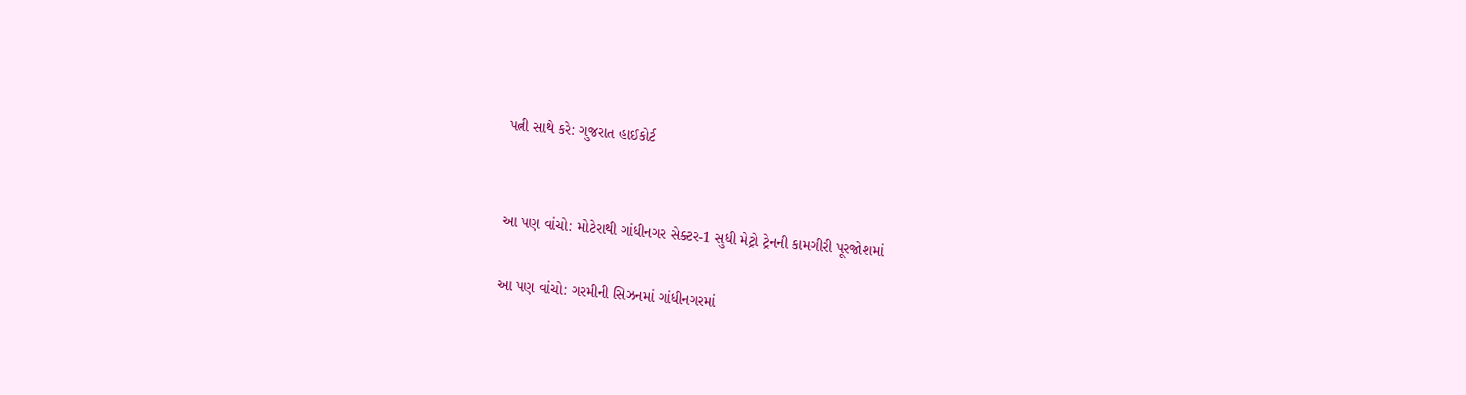પત્ની સાથે કરે: ગુજરાત હાઈકોર્ટ


આ પણ વાંચો: મોટેરાથી ગાંધીનગર સેક્ટર-1 સુધી મેટ્રો ટ્રેનની કામગીરી પૂરજોશમાં

આ પણ વાંચો: ગરમીની સિઝનમાં ગાંધીનગરમાં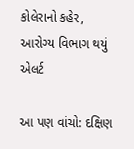કોલેરાનો કહેર, આરોગ્ય વિભાગ થયું એલર્ટ

આ પણ વાંચો: દક્ષિણ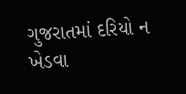ગુજરાતમાં દરિયો ન ખેડવા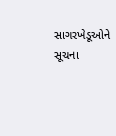સાગરખેડૂઓને સૂચના